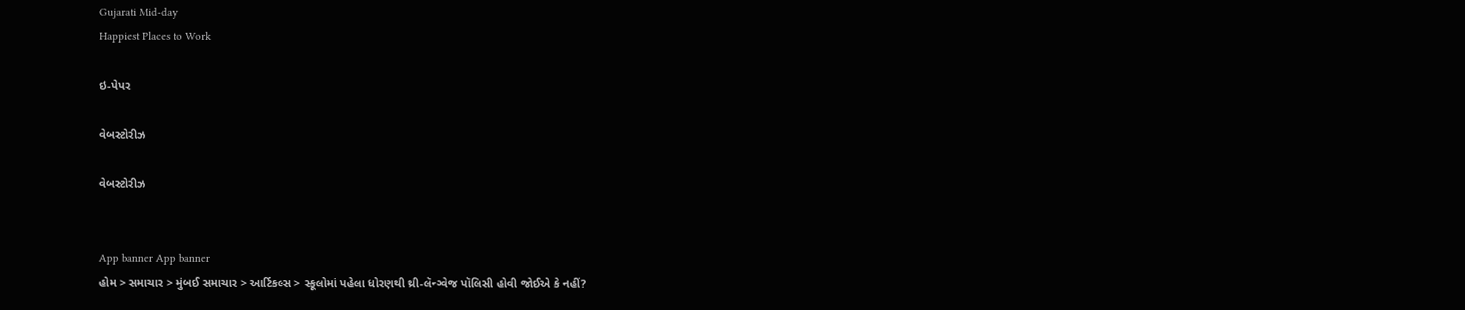Gujarati Mid-day
Happiest Places to Work

ઇ-પેપર

વેબસ્ટોરીઝ

વેબસ્ટોરીઝ


App banner App banner
હોમ > સમાચાર > મુંબઈ સમાચાર > આર્ટિકલ્સ > સ્કૂલોમાં પહેલા ધોરણથી થ્રી-લૅન્ગ્વેજ પૉલિસી હોવી જોઈએ કે નહીં?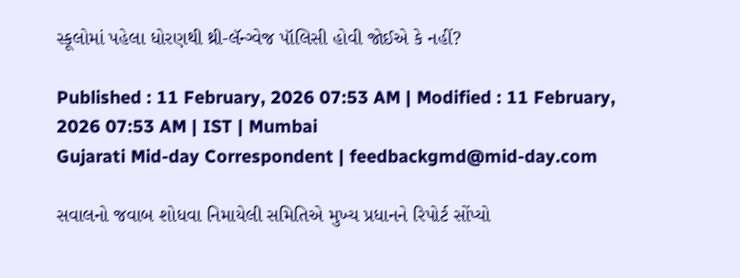સ્કૂલોમાં પહેલા ધોરણથી થ્રી-લૅન્ગ્વેજ પૉલિસી હોવી જોઈએ કે નહીં?

Published : 11 February, 2026 07:53 AM | Modified : 11 February, 2026 07:53 AM | IST | Mumbai
Gujarati Mid-day Correspondent | feedbackgmd@mid-day.com

સવાલનો જવાબ શોધવા નિમાયેલી સમિતિએ મુખ્ય પ્રધાનને રિપોર્ટ સોંપ્યો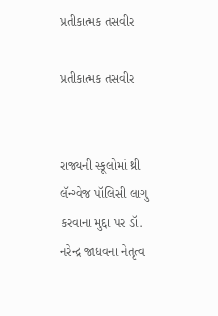પ્રતીકાત્મક તસવીર

પ્રતીકાત્મક તસવીર


રાજ્યની સ્કૂલોમાં થ્રી લૅન્ગ્વેજ પૉલિસી લાગુ કરવાના મુદ્દા પર ડૉ. નરેન્દ્ર જાધવના નેતૃત્વ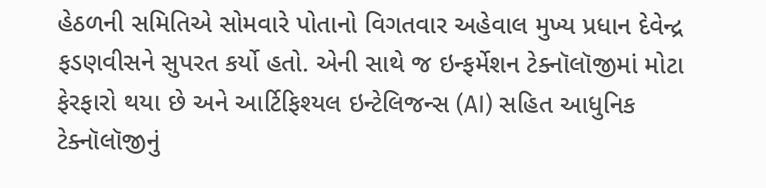હેઠળની સમિતિએ સોમવારે પોતાનો વિગતવાર અહેવાલ મુખ્ય પ્રધાન દેવેન્દ્ર ફડણવીસને સુપરત કર્યો હતો. એની સાથે જ ઇન્ફર્મેશન ટેક્નૉલૉજીમાં મોટા ફેરફારો થયા છે અને આર્ટિફિશ્યલ ઇન્ટેલિજન્સ (AI) સહિત આધુનિક ટેક્નૉલૉજીનું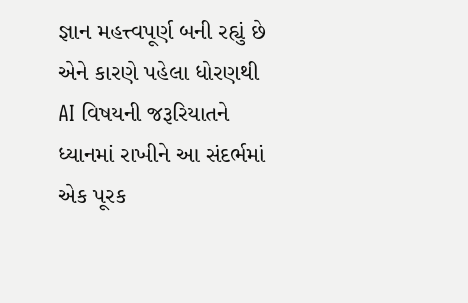જ્ઞાન મહત્ત્વપૂર્ણ બની રહ્યું છે એને કારણે પહેલા ધોરણથી AI વિષયની જરૂરિયાતને ધ્યાનમાં રાખીને આ સંદર્ભમાં એક પૂરક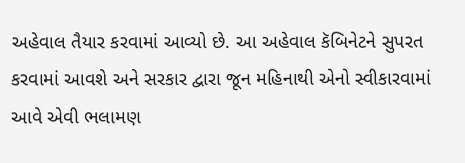અહેવાલ તૈયાર કરવામાં આવ્યો છે. આ અહેવાલ કૅબિનેટને સુપરત કરવામાં આવશે અને સરકાર દ્વારા જૂન મહિનાથી એનો સ્વીકારવામાં આવે એવી ભલામણ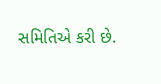સમિતિએ કરી છે.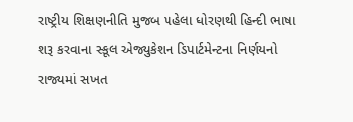રાષ્ટ્રીય શિક્ષણનીતિ મુજબ પહેલા ધોરણથી હિન્દી ભાષા શરૂ કરવાના સ્કૂલ એજ્યુકેશન ડિપાર્ટમેન્ટના નિર્ણયનો રાજ્યમાં સખત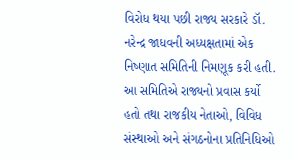વિરોધ થયા પછી રાજ્ય સરકારે ડૉ. નરેન્દ્ર જાધવની અધ્યક્ષતામાં એક નિષ્ણાત સમિતિની નિમણૂક કરી હતી. આ સમિતિએ રાજ્યનો પ્રવાસ કર્યો હતો તથા રાજકીય નેતાઓ, વિવિધ સંસ્થાઓ અને સંગઠનોના પ્રતિનિધિઓ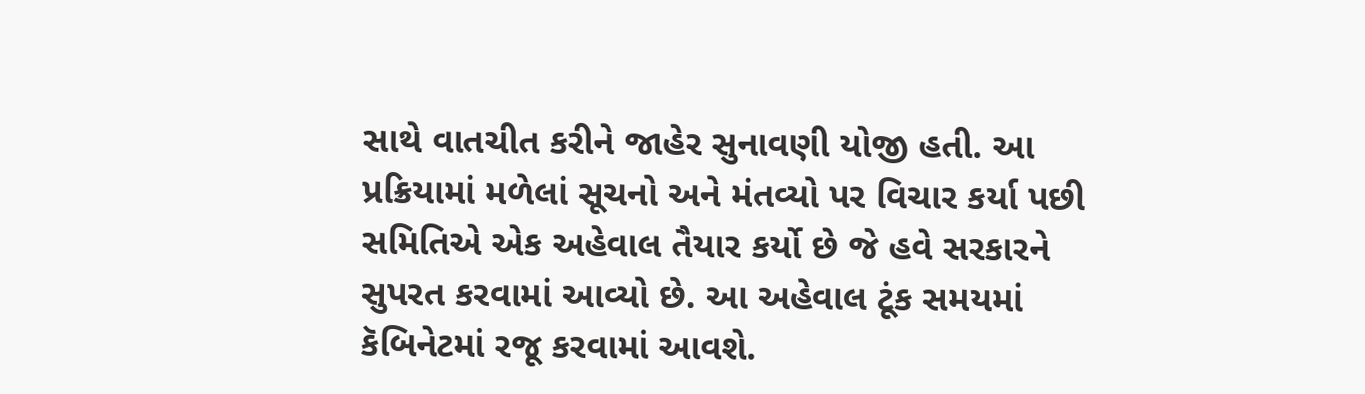સાથે વાતચીત કરીને જાહેર સુનાવણી યોજી હતી. આ પ્રક્રિયામાં મળેલાં સૂચનો અને મંતવ્યો પર વિચાર કર્યા પછી સમિતિએ એક અહેવાલ તૈયાર કર્યો છે જે હવે સરકારને સુપરત કરવામાં આવ્યો છે. આ અહેવાલ ટૂંક સમયમાં કૅબિનેટમાં રજૂ કરવામાં આવશે.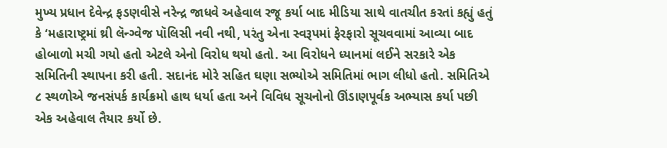મુખ્ય પ્રધાન દેવેન્દ્ર ફડણવીસે નરેન્દ્ર જાધવે અહેવાલ રજૂ કર્યા બાદ મીડિયા સાથે વાતચીત કરતાં કહ્યું હતું કે ‘મહારાષ્ટ્રમાં થ્રી લૅન્ગ્વેજ પૉલિસી નવી નથી, પરંતુ એના સ્વરૂપમાં ફેરફારો સૂચવવામાં આવ્યા બાદ હોબાળો મચી ગયો હતો એટલે એનો વિરોધ થયો હતો. આ વિરોધને ધ્યાનમાં લઈને સરકારે એક સમિતિની સ્થાપના કરી હતી. સદાનંદ મોરે સહિત ઘણા સભ્યોએ સમિતિમાં ભાગ લીધો હતો. સમિતિએ ૮ સ્થળોએ જનસંપર્ક કાર્યક્રમો હાથ ધર્યા હતા અને વિવિધ સૂચનોનો ઊંડાણપૂર્વક અભ્યાસ કર્યા પછી એક અહેવાલ તૈયાર કર્યો છે.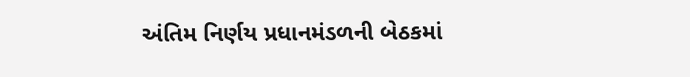અંતિમ નિર્ણય પ્રધાનમંડળની બેઠકમાં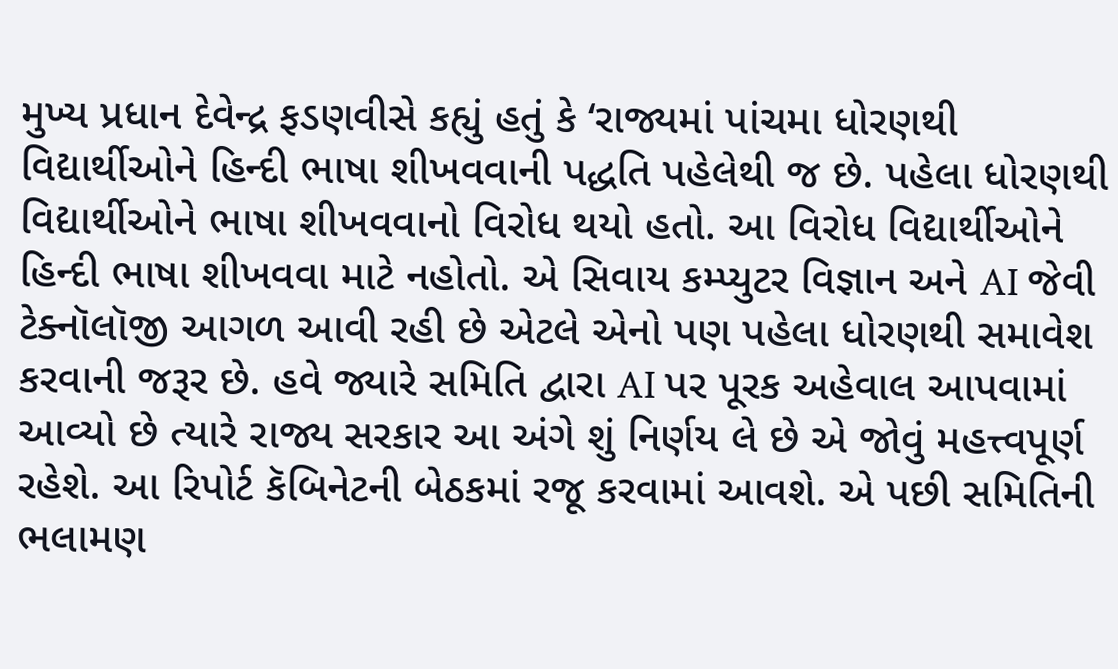મુખ્ય પ્રધાન દેવેન્દ્ર ફડણવીસે કહ્યું હતું કે ‘રાજ્યમાં પાંચમા ધોરણથી વિદ્યાર્થીઓને હિન્દી ભાષા શીખવવાની પદ્ધતિ પહેલેથી જ છે. પહેલા ધોરણથી વિદ્યાર્થીઓને ભાષા શીખવવાનો વિરોધ થયો હતો. આ વિરોધ વિદ્યાર્થીઓને હિન્દી ભાષા શીખવવા માટે નહોતો. એ સિવાય કમ્પ્યુટર વિજ્ઞાન અને AI જેવી ટેક્નૉલૉજી આગળ આવી રહી છે એટલે એનો પણ પહેલા ધોરણથી સમાવેશ કરવાની જરૂર છે. હવે જ્યારે સમિતિ દ્વારા AI પર પૂરક અહેવાલ આપવામાં આવ્યો છે ત્યારે રાજ્ય સરકાર આ અંગે શું નિર્ણય લે છે એ જોવું મહત્ત્વપૂર્ણ રહેશે. આ રિપોર્ટ કૅબિનેટની બેઠકમાં રજૂ કરવામાં આવશે. એ પછી સમિતિની ભલામણ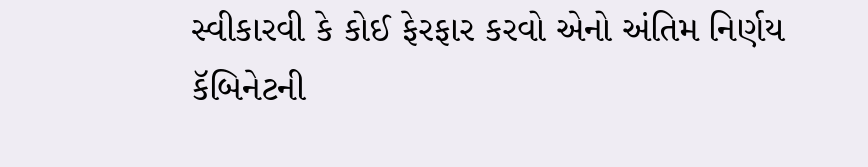સ્વીકારવી કે કોઈ ફેરફાર કરવો એનો અંતિમ નિર્ણય કૅબિનેટની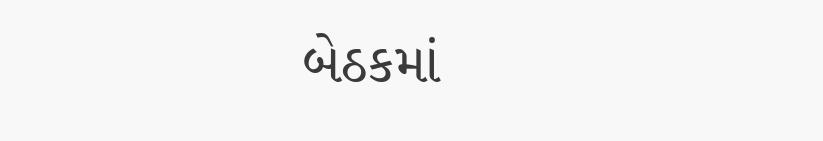બેઠકમાં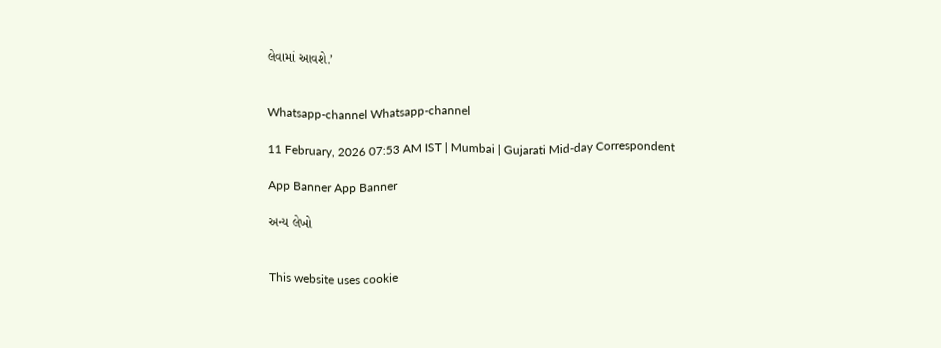લેવામાં આવશે.’


Whatsapp-channel Whatsapp-channel

11 February, 2026 07:53 AM IST | Mumbai | Gujarati Mid-day Correspondent

App Banner App Banner

અન્ય લેખો


This website uses cookie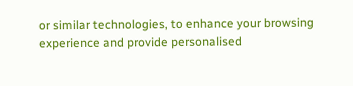or similar technologies, to enhance your browsing experience and provide personalised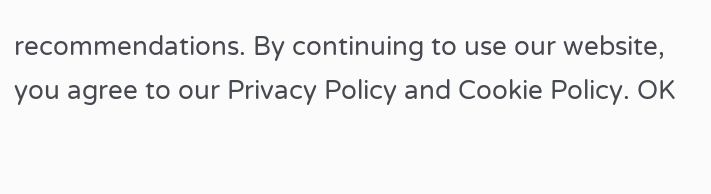recommendations. By continuing to use our website, you agree to our Privacy Policy and Cookie Policy. OK